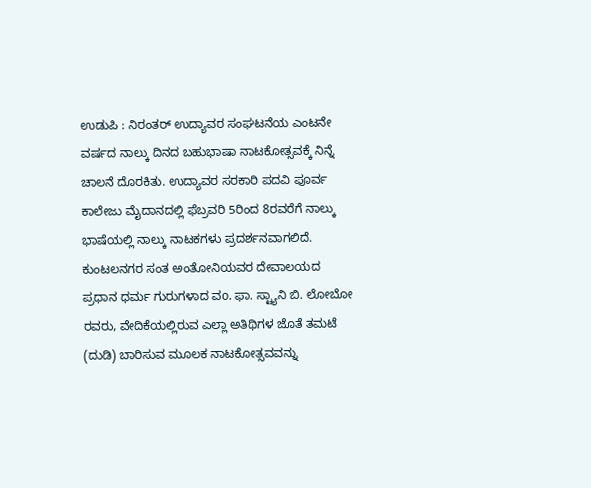ಉಡುಪಿ : ನಿರಂತರ್ ಉದ್ಯಾವರ ಸಂಘಟನೆಯ ಎಂಟನೇ ವರ್ಷದ ನಾಲ್ಕು ದಿನದ ಬಹುಭಾಷಾ ನಾಟಕೋತ್ಸವಕ್ಕೆ ನಿನ್ನೆ ಚಾಲನೆ ದೊರಕಿತು. ಉದ್ಯಾವರ ಸರಕಾರಿ ಪದವಿ ಪೂರ್ವ ಕಾಲೇಜು ಮೈದಾನದಲ್ಲಿ ಫೆಬ್ರವರಿ 5ರಿಂದ 8ರವರೆಗೆ ನಾಲ್ಕು ಭಾಷೆಯಲ್ಲಿ ನಾಲ್ಕು ನಾಟಕಗಳು ಪ್ರದರ್ಶನವಾಗಲಿದೆ.
ಕುಂಟಲನಗರ ಸಂತ ಅಂತೋನಿಯವರ ದೇವಾಲಯದ ಪ್ರಧಾನ ಧರ್ಮ ಗುರುಗಳಾದ ವo. ಫಾ. ಸ್ಟ್ಯಾನಿ ಬಿ. ಲೋಬೋ ರವರು, ವೇದಿಕೆಯಲ್ಲಿರುವ ಎಲ್ಲಾ ಅತಿಥಿಗಳ ಜೊತೆ ತಮಟೆ (ದುಡಿ) ಬಾರಿಸುವ ಮೂಲಕ ನಾಟಕೋತ್ಸವವನ್ನು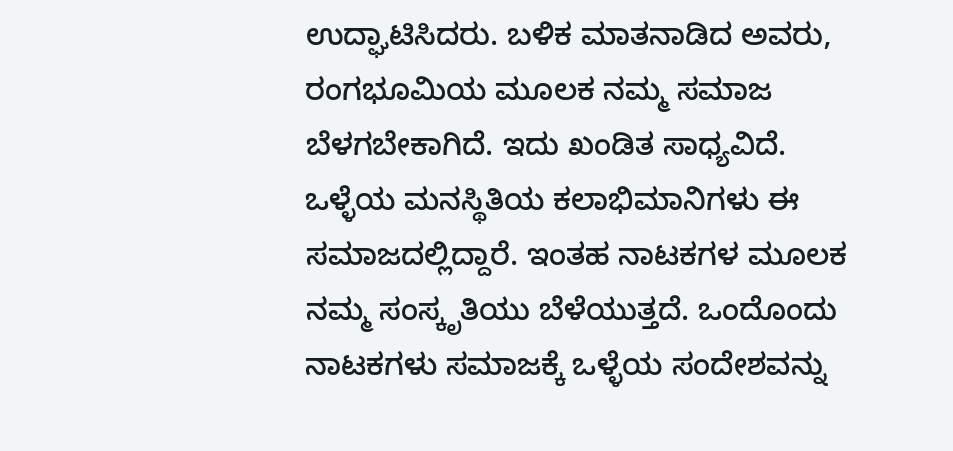ಉದ್ಘಾಟಿಸಿದರು. ಬಳಿಕ ಮಾತನಾಡಿದ ಅವರು, ರಂಗಭೂಮಿಯ ಮೂಲಕ ನಮ್ಮ ಸಮಾಜ ಬೆಳಗಬೇಕಾಗಿದೆ. ಇದು ಖಂಡಿತ ಸಾಧ್ಯವಿದೆ. ಒಳ್ಳೆಯ ಮನಸ್ಥಿತಿಯ ಕಲಾಭಿಮಾನಿಗಳು ಈ ಸಮಾಜದಲ್ಲಿದ್ದಾರೆ. ಇಂತಹ ನಾಟಕಗಳ ಮೂಲಕ ನಮ್ಮ ಸಂಸ್ಕೃತಿಯು ಬೆಳೆಯುತ್ತದೆ. ಒಂದೊಂದು ನಾಟಕಗಳು ಸಮಾಜಕ್ಕೆ ಒಳ್ಳೆಯ ಸಂದೇಶವನ್ನು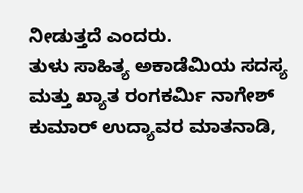ನೀಡುತ್ತದೆ ಎಂದರು.
ತುಳು ಸಾಹಿತ್ಯ ಅಕಾಡೆಮಿಯ ಸದಸ್ಯ ಮತ್ತು ಖ್ಯಾತ ರಂಗಕರ್ಮಿ ನಾಗೇಶ್ ಕುಮಾರ್ ಉದ್ಯಾವರ ಮಾತನಾಡಿ,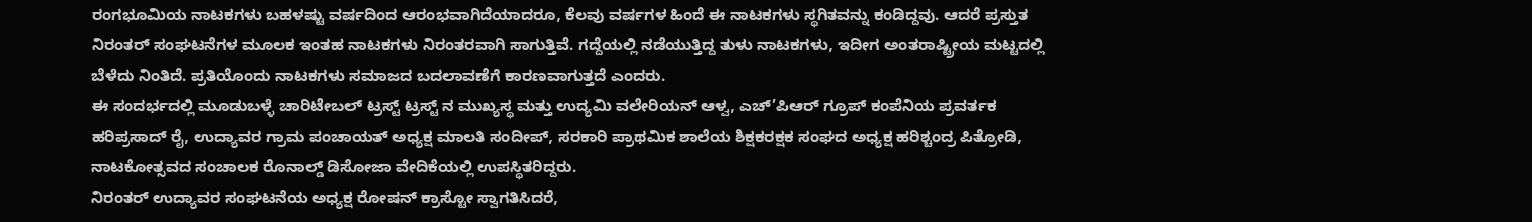ರಂಗಭೂಮಿಯ ನಾಟಕಗಳು ಬಹಳಷ್ಟು ವರ್ಷದಿಂದ ಆರಂಭವಾಗಿದೆಯಾದರೂ, ಕೆಲವು ವರ್ಷಗಳ ಹಿಂದೆ ಈ ನಾಟಕಗಳು ಸ್ಥಗಿತವನ್ನು ಕಂಡಿದ್ದವು. ಆದರೆ ಪ್ರಸ್ತುತ ನಿರಂತರ್ ಸಂಘಟನೆಗಳ ಮೂಲಕ ಇಂತಹ ನಾಟಕಗಳು ನಿರಂತರವಾಗಿ ಸಾಗುತ್ತಿವೆ. ಗದ್ದೆಯಲ್ಲಿ ನಡೆಯುತ್ತಿದ್ದ ತುಳು ನಾಟಕಗಳು, ಇದೀಗ ಅಂತರಾಷ್ಟ್ರೀಯ ಮಟ್ಟದಲ್ಲಿ ಬೆಳೆದು ನಿಂತಿದೆ. ಪ್ರತಿಯೊಂದು ನಾಟಕಗಳು ಸಮಾಜದ ಬದಲಾವಣೆಗೆ ಕಾರಣವಾಗುತ್ತದೆ ಎಂದರು.
ಈ ಸಂದರ್ಭದಲ್ಲಿ ಮೂಡುಬಳ್ಳೆ ಚಾರಿಟೇಬಲ್ ಟ್ರಸ್ಟ್ ಟ್ರಸ್ಟ್ ನ ಮುಖ್ಯಸ್ಥ ಮತ್ತು ಉದ್ಯಮಿ ವಲೇರಿಯನ್ ಆಳ್ವ, ಎಚ್’ಪಿಆರ್ ಗ್ರೂಪ್ ಕಂಪೆನಿಯ ಪ್ರವರ್ತಕ ಹರಿಪ್ರಸಾದ್ ರೈ, ಉದ್ಯಾವರ ಗ್ರಾಮ ಪಂಚಾಯತ್ ಅಧ್ಯಕ್ಷ ಮಾಲತಿ ಸಂದೀಪ್, ಸರಕಾರಿ ಪ್ರಾಥಮಿಕ ಶಾಲೆಯ ಶಿಕ್ಷಕರಕ್ಷಕ ಸಂಘದ ಅಧ್ಯಕ್ಷ ಹರಿಶ್ಚಂದ್ರ ಪಿತ್ರೋಡಿ, ನಾಟಕೋತ್ಸವದ ಸಂಚಾಲಕ ರೊನಾಲ್ಡ್ ಡಿಸೋಜಾ ವೇದಿಕೆಯಲ್ಲಿ ಉಪಸ್ಥಿತರಿದ್ದರು.
ನಿರಂತರ್ ಉದ್ಯಾವರ ಸಂಘಟನೆಯ ಅಧ್ಯಕ್ಷ ರೋಷನ್ ಕ್ರಾಸ್ಟೋ ಸ್ವಾಗತಿಸಿದರೆ,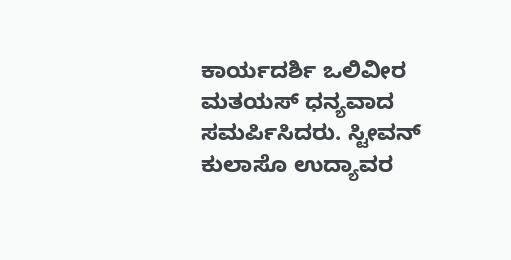ಕಾರ್ಯದರ್ಶಿ ಒಲಿವೀರ ಮತಯಸ್ ಧನ್ಯವಾದ ಸಮರ್ಪಿಸಿದರು. ಸ್ಟೀವನ್ ಕುಲಾಸೊ ಉದ್ಯಾವರ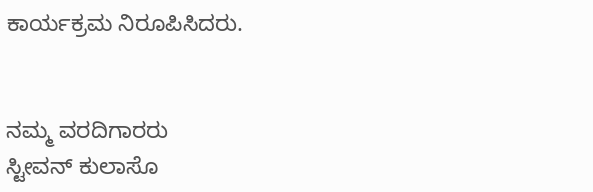ಕಾರ್ಯಕ್ರಮ ನಿರೂಪಿಸಿದರು.


ನಮ್ಮ ವರದಿಗಾರರು
ಸ್ಟೀವನ್ ಕುಲಾಸೊ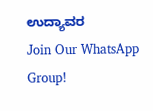ಉದ್ಯಾವರ
Join Our WhatsApp Group!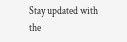Stay updated with the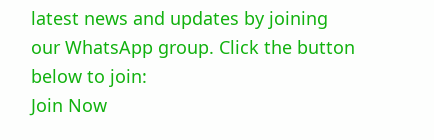latest news and updates by joining our WhatsApp group. Click the button below to join:
Join Now